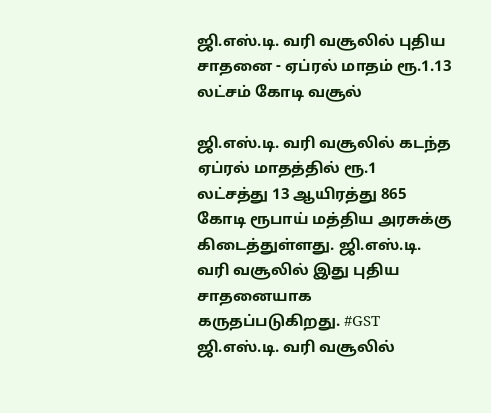ஜி.எஸ்.டி. வரி வசூலில் புதிய சாதனை - ஏப்ரல் மாதம் ரூ.1.13 லட்சம் கோடி வசூல்

ஜி.எஸ்.டி. வரி வசூலில் கடந்த ஏப்ரல் மாதத்தில் ரூ.1 லட்சத்து 13 ஆயிரத்து 865 கோடி ரூபாய் மத்திய அரசுக்கு கிடைத்துள்ளது. ஜி.எஸ்.டி. வரி வசூலில் இது புதிய சாதனையாக கருதப்படுகிறது. #GST
ஜி.எஸ்.டி. வரி வசூலில்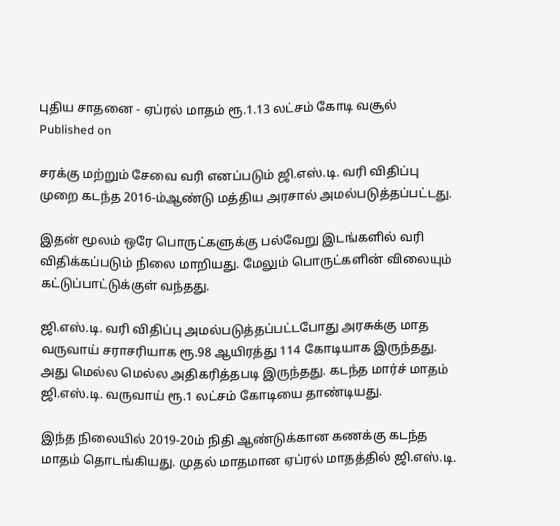புதிய சாதனை - ஏப்ரல் மாதம் ரூ.1.13 லட்சம் கோடி வசூல்
Published on

சரக்கு மற்றும் சேவை வரி எனப்படும் ஜி.எஸ்.டி. வரி விதிப்பு முறை கடந்த 2016-ம்ஆண்டு மத்திய அரசால் அமல்படுத்தப்பட்டது.

இதன் மூலம் ஒரே பொருட்களுக்கு பல்வேறு இடங்களில் வரி விதிக்கப்படும் நிலை மாறியது. மேலும் பொருட்களின் விலையும் கட்டுப்பாட்டுக்குள் வந்தது.

ஜி.எஸ்.டி. வரி விதிப்பு அமல்படுத்தப்பட்டபோது அரசுக்கு மாத வருவாய் சராசரியாக ரூ.98 ஆயிரத்து 114 கோடியாக இருந்தது. அது மெல்ல மெல்ல அதிகரித்தபடி இருந்தது. கடந்த மார்ச் மாதம் ஜி.எஸ்.டி. வருவாய் ரூ.1 லட்சம் கோடியை தாண்டியது.

இந்த நிலையில் 2019-20ம் நிதி ஆண்டுக்கான கணக்கு கடந்த மாதம் தொடங்கியது. முதல் மாதமான ஏப்ரல் மாதத்தில் ஜி.எஸ்.டி.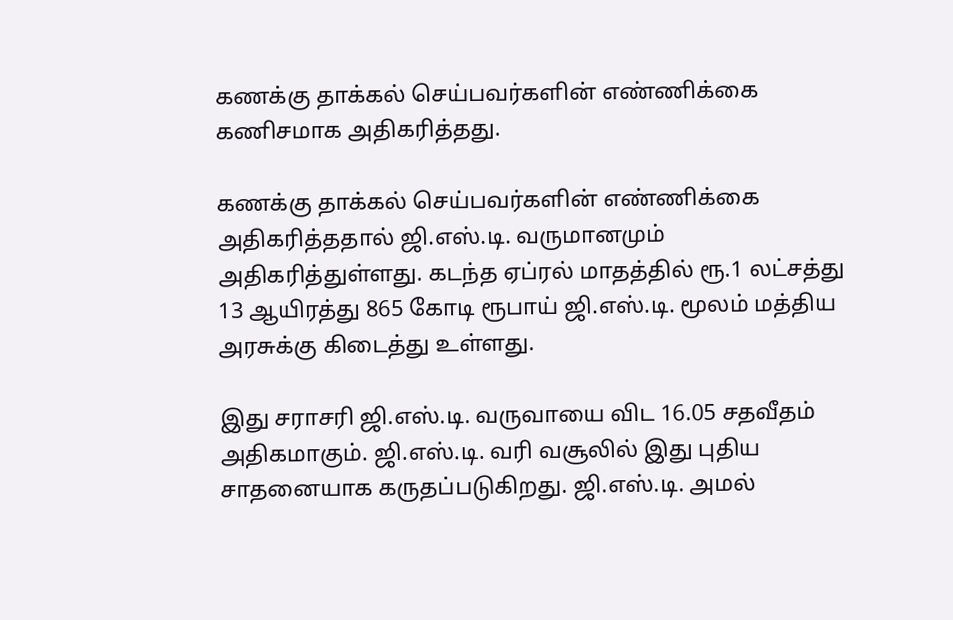கணக்கு தாக்கல் செய்பவர்களின் எண்ணிக்கை கணிசமாக அதிகரித்தது.

கணக்கு தாக்கல் செய்பவர்களின் எண்ணிக்கை அதிகரித்ததால் ஜி.எஸ்.டி. வருமானமும் அதிகரித்துள்ளது. கடந்த ஏப்ரல் மாதத்தில் ரூ.1 லட்சத்து 13 ஆயிரத்து 865 கோடி ரூபாய் ஜி.எஸ்.டி. மூலம் மத்திய அரசுக்கு கிடைத்து உள்ளது.

இது சராசரி ஜி.எஸ்.டி. வருவாயை விட 16.05 சதவீதம் அதிகமாகும். ஜி.எஸ்.டி. வரி வசூலில் இது புதிய சாதனையாக கருதப்படுகிறது. ஜி.எஸ்.டி. அமல்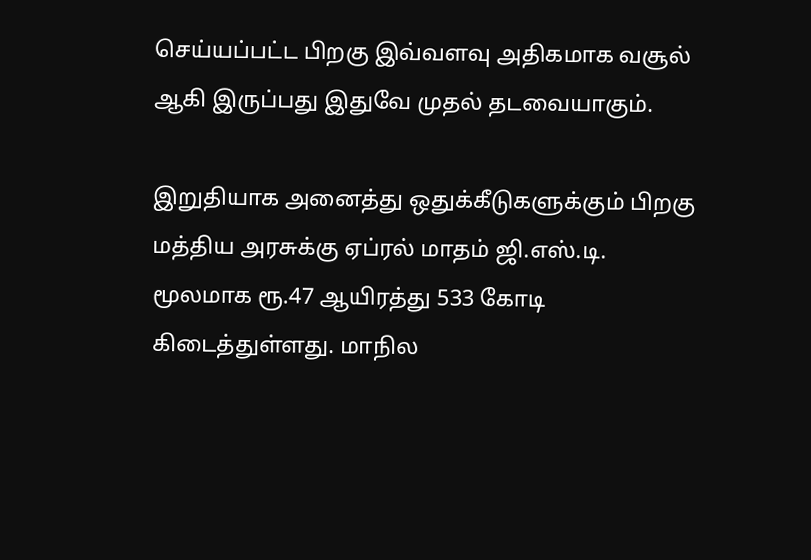செய்யப்பட்ட பிறகு இவ்வளவு அதிகமாக வசூல் ஆகி இருப்பது இதுவே முதல் தடவையாகும்.

இறுதியாக அனைத்து ஒதுக்கீடுகளுக்கும் பிறகு மத்திய அரசுக்கு ஏப்ரல் மாதம் ஜி.எஸ்.டி. மூலமாக ரூ.47 ஆயிரத்து 533 கோடி கிடைத்துள்ளது. மாநில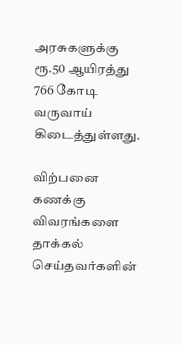அரசுகளுக்கு ரூ.50 ஆயிரத்து 766 கோடி வருவாய் கிடைத்துள்ளது.

விற்பனை கணக்கு விவரங்களை தாக்கல் செய்தவர்களின்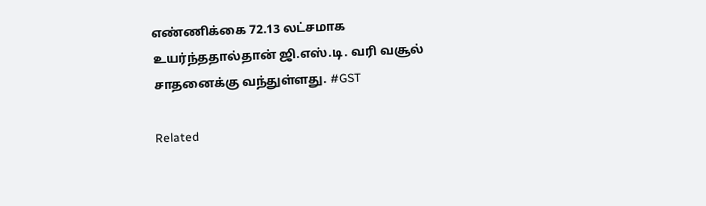எண்ணிக்கை 72.13 லட்சமாக உயர்ந்ததால்தான் ஜி.எஸ்.டி. வரி வசூல் சாதனைக்கு வந்துள்ளது. #GST

Related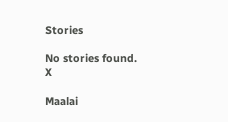Stories

No stories found.
X

Maalai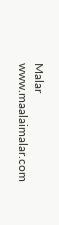Malar
www.maalaimalar.com